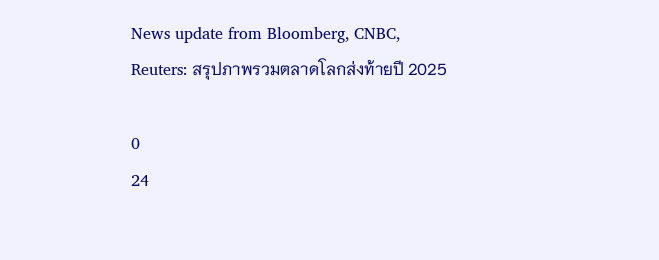News update from Bloomberg, CNBC, Reuters: สรุปภาพรวมตลาดโลกส่งท้ายปี 2025

0
24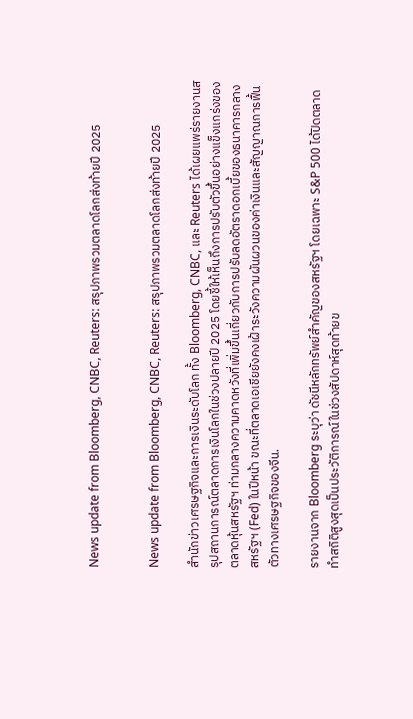News update from Bloomberg, CNBC, Reuters: สรุปภาพรวมตลาดโลกส่งท้ายปี 2025


News update from Bloomberg, CNBC, Reuters: สรุปภาพรวมตลาดโลกส่งท้ายปี 2025

สำนักข่าวเศรษฐกิจและการเงินระดับโลก ทั้ง Bloomberg, CNBC, และ Reuters ได้เผยแพร่รายงานสรุปสถานการณ์ตลาดการเงินโลกในช่วงปลายปี 2025 โดยชี้ให้เห็นถึงการปรับตัวขึ้นอย่างแข็งแกร่งของตลาดหุ้นสหรัฐฯ ท่ามกลางความคาดหวังที่เพิ่มขึ้นเกี่ยวกับการปรับลดอัตราดอกเบี้ยของธนาคารกลางสหรัฐฯ (Fed) ในปีหน้า ขณะที่ตลาดเอเชียยังคงเฝ้าระวังความผันผวนของค่าเงินและสัญญาณการฟื้นตัวทางเศรษฐกิจของจีน.

รายงานจาก Bloomberg ระบุว่า ดัชนีหลักทรัพย์สำคัญของสหรัฐฯ โดยเฉพาะ S&P 500 ได้ปิดตลาดทำสถิติสูงสุดเป็นประวัติการณ์ในช่วงสัปดาห์สุดท้ายข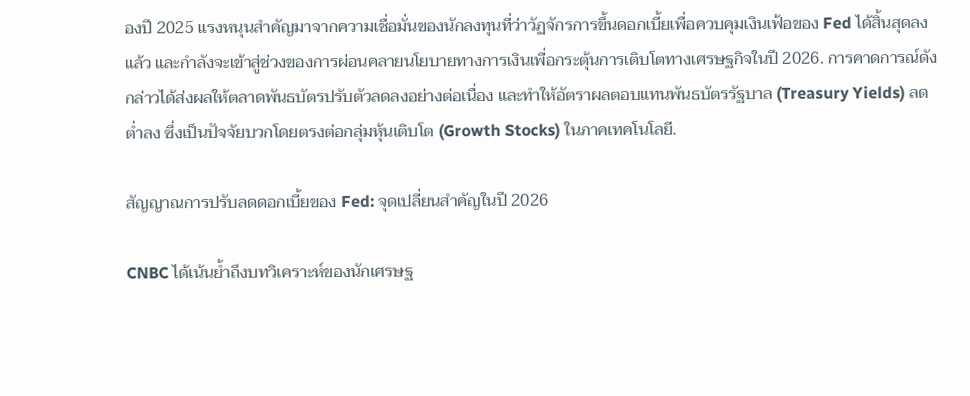องปี 2025 แรงหนุนสำคัญมาจากความเชื่อมั่นของนักลงทุนที่ว่าวัฏจักรการขึ้นดอกเบี้ยเพื่อควบคุมเงินเฟ้อของ Fed ได้สิ้นสุดลงแล้ว และกำลังจะเข้าสู่ช่วงของการผ่อนคลายนโยบายทางการเงินเพื่อกระตุ้นการเติบโตทางเศรษฐกิจในปี 2026. การคาดการณ์ดังกล่าวได้ส่งผลให้ตลาดพันธบัตรปรับตัวลดลงอย่างต่อเนื่อง และทำให้อัตราผลตอบแทนพันธบัตรรัฐบาล (Treasury Yields) ลดต่ำลง ซึ่งเป็นปัจจัยบวกโดยตรงต่อกลุ่มหุ้นเติบโต (Growth Stocks) ในภาคเทคโนโลยี.

สัญญาณการปรับลดดอกเบี้ยของ Fed: จุดเปลี่ยนสำคัญในปี 2026

CNBC ได้เน้นย้ำถึงบทวิเคราะห์ของนักเศรษฐ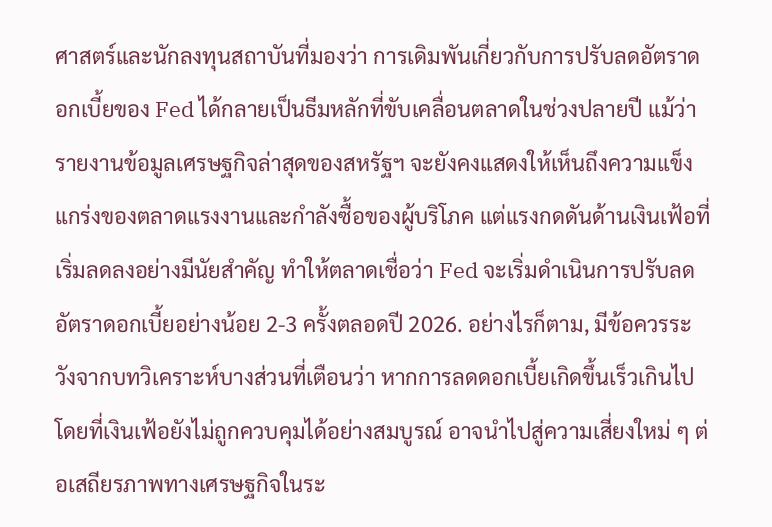ศาสตร์และนักลงทุนสถาบันที่มองว่า การเดิมพันเกี่ยวกับการปรับลดอัตราดอกเบี้ยของ Fed ได้กลายเป็นธีมหลักที่ขับเคลื่อนตลาดในช่วงปลายปี แม้ว่ารายงานข้อมูลเศรษฐกิจล่าสุดของสหรัฐฯ จะยังคงแสดงให้เห็นถึงความแข็งแกร่งของตลาดแรงงานและกำลังซื้อของผู้บริโภค แต่แรงกดดันด้านเงินเฟ้อที่เริ่มลดลงอย่างมีนัยสำคัญ ทำให้ตลาดเชื่อว่า Fed จะเริ่มดำเนินการปรับลดอัตราดอกเบี้ยอย่างน้อย 2-3 ครั้งตลอดปี 2026. อย่างไรก็ตาม, มีข้อควรระวังจากบทวิเคราะห์บางส่วนที่เตือนว่า หากการลดดอกเบี้ยเกิดขึ้นเร็วเกินไปโดยที่เงินเฟ้อยังไม่ถูกควบคุมได้อย่างสมบูรณ์ อาจนำไปสู่ความเสี่ยงใหม่ ๆ ต่อเสถียรภาพทางเศรษฐกิจในระ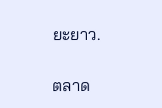ยะยาว.

ตลาด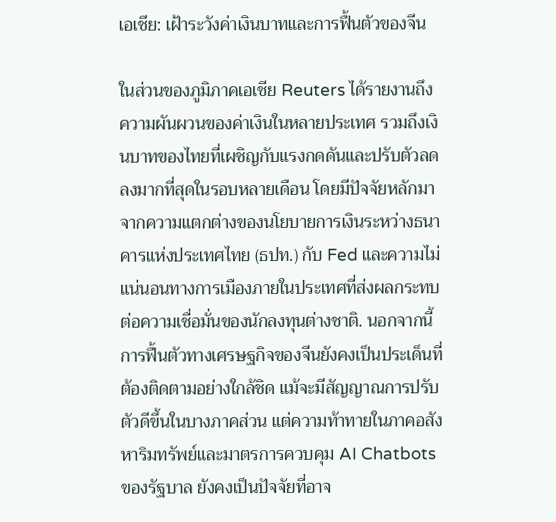เอเชีย: เฝ้าระวังค่าเงินบาทและการฟื้นตัวของจีน

ในส่วนของภูมิภาคเอเชีย Reuters ได้รายงานถึงความผันผวนของค่าเงินในหลายประเทศ รวมถึงเงินบาทของไทยที่เผชิญกับแรงกดดันและปรับตัวลดลงมากที่สุดในรอบหลายเดือน โดยมีปัจจัยหลักมาจากความแตกต่างของนโยบายการเงินระหว่างธนาคารแห่งประเทศไทย (ธปท.) กับ Fed และความไม่แน่นอนทางการเมืองภายในประเทศที่ส่งผลกระทบต่อความเชื่อมั่นของนักลงทุนต่างชาติ. นอกจากนี้ การฟื้นตัวทางเศรษฐกิจของจีนยังคงเป็นประเด็นที่ต้องติดตามอย่างใกล้ชิด แม้จะมีสัญญาณการปรับตัวดีขึ้นในบางภาคส่วน แต่ความท้าทายในภาคอสังหาริมทรัพย์และมาตรการควบคุม AI Chatbots ของรัฐบาล ยังคงเป็นปัจจัยที่อาจ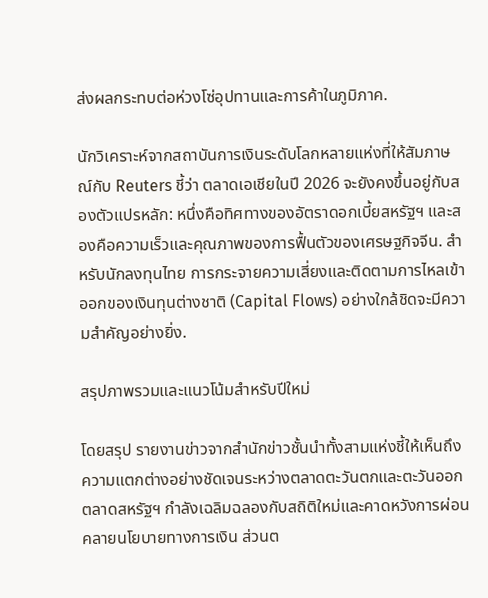ส่งผลกระทบต่อห่วงโซ่อุปทานและการค้าในภูมิภาค.

นักวิเคราะห์จากสถาบันการเงินระดับโลกหลายแห่งที่ให้สัมภาษณ์กับ Reuters ชี้ว่า ตลาดเอเชียในปี 2026 จะยังคงขึ้นอยู่กับสองตัวแปรหลัก: หนึ่งคือทิศทางของอัตราดอกเบี้ยสหรัฐฯ และสองคือความเร็วและคุณภาพของการฟื้นตัวของเศรษฐกิจจีน. สำหรับนักลงทุนไทย การกระจายความเสี่ยงและติดตามการไหลเข้าออกของเงินทุนต่างชาติ (Capital Flows) อย่างใกล้ชิดจะมีความสำคัญอย่างยิ่ง.

สรุปภาพรวมและแนวโน้มสำหรับปีใหม่

โดยสรุป รายงานข่าวจากสำนักข่าวชั้นนำทั้งสามแห่งชี้ให้เห็นถึงความแตกต่างอย่างชัดเจนระหว่างตลาดตะวันตกและตะวันออก ตลาดสหรัฐฯ กำลังเฉลิมฉลองกับสถิติใหม่และคาดหวังการผ่อนคลายนโยบายทางการเงิน ส่วนต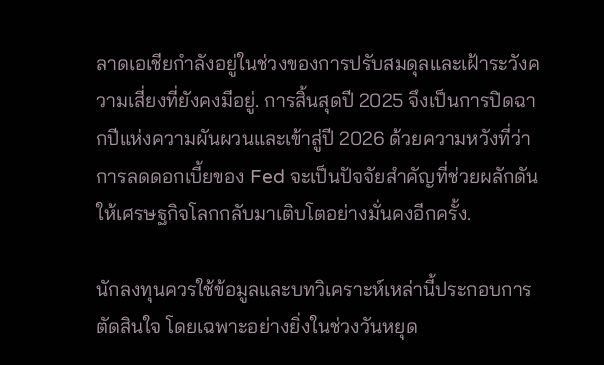ลาดเอเชียกำลังอยู่ในช่วงของการปรับสมดุลและเฝ้าระวังความเสี่ยงที่ยังคงมีอยู่. การสิ้นสุดปี 2025 จึงเป็นการปิดฉากปีแห่งความผันผวนและเข้าสู่ปี 2026 ด้วยความหวังที่ว่า การลดดอกเบี้ยของ Fed จะเป็นปัจจัยสำคัญที่ช่วยผลักดันให้เศรษฐกิจโลกกลับมาเติบโตอย่างมั่นคงอีกครั้ง.

นักลงทุนควรใช้ข้อมูลและบทวิเคราะห์เหล่านี้ประกอบการตัดสินใจ โดยเฉพาะอย่างยิ่งในช่วงวันหยุด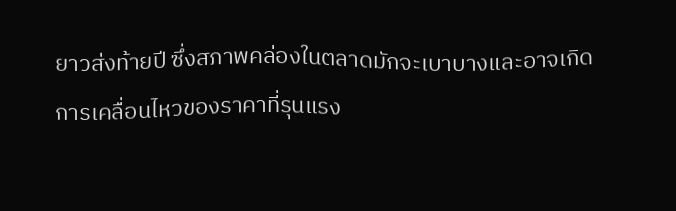ยาวส่งท้ายปี ซึ่งสภาพคล่องในตลาดมักจะเบาบางและอาจเกิดการเคลื่อนไหวของราคาที่รุนแรง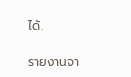ได้.

รายงานจา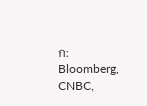ก: Bloomberg, CNBC,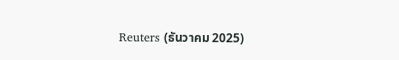Reuters (ธันวาคม 2025)